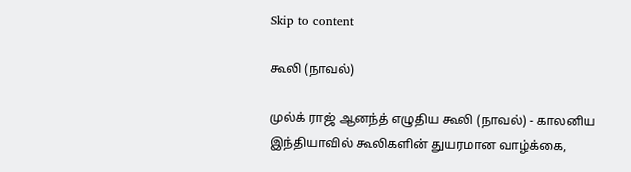Skip to content

கூலி (நாவல்)

முல்க் ராஜ் ஆனந்த் எழுதிய கூலி (நாவல்) - காலனிய இந்தியாவில் கூலிகளின் துயரமான வாழ்க்கை,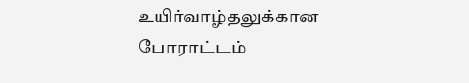உயிர்வாழ்தலுக்கான போராட்டம்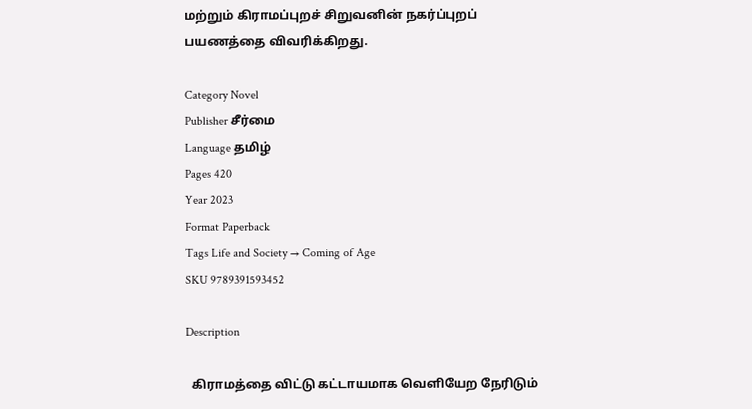மற்றும் கிராமப்புறச் சிறுவனின் நகர்ப்புறப் பயணத்தை விவரிக்கிறது.

Category Novel
Publisher சீர்மை
Language தமிழ்
Pages 420
Year 2023
Format Paperback
Tags Life and Society → Coming of Age
SKU 9789391593452

Description

  கிராமத்தை விட்டு கட்டாயமாக வெளியேற நேரிடும்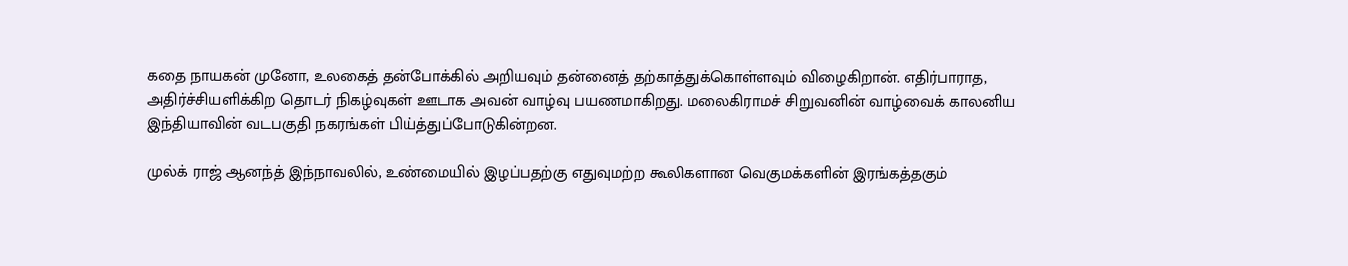கதை நாயகன் முனோ, உலகைத் தன்போக்கில் அறியவும் தன்னைத் தற்காத்துக்கொள்ளவும் விழைகிறான். எதிர்பாராத, அதிர்ச்சியளிக்கிற தொடர் நிகழ்வுகள் ஊடாக அவன் வாழ்வு பயணமாகிறது. மலைகிராமச் சிறுவனின் வாழ்வைக் காலனிய இந்தியாவின் வடபகுதி நகரங்கள் பிய்த்துப்போடுகின்றன.

முல்க் ராஜ் ஆனந்த் இந்நாவலில், உண்மையில் இழப்பதற்கு எதுவுமற்ற கூலிகளான வெகுமக்களின் இரங்கத்தகும்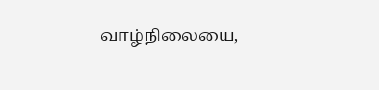வாழ்நிலையை,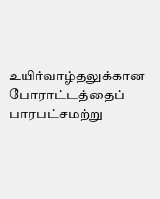உயிர்வாழ்தலுக்கான போராட்டத்தைப் பாரபட்சமற்று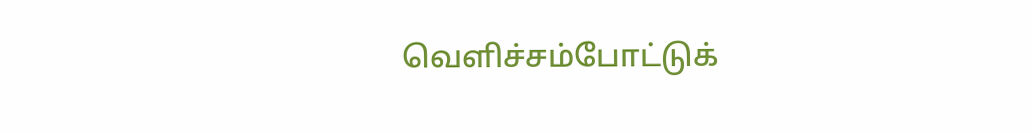வெளிச்சம்போட்டுக்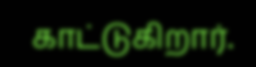காட்டுகிறார்.